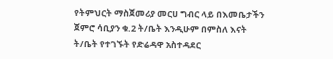የትምህርት ማስጀመሪያ መርሀ ግብር ላይ በእመቤታችን ጀምሮ ሳቢያን ቁ.2 ት/ቤት እንዲሁም በምስለ እናት ት/ቤት የተገኙት የድሬዳዋ አስተዳደር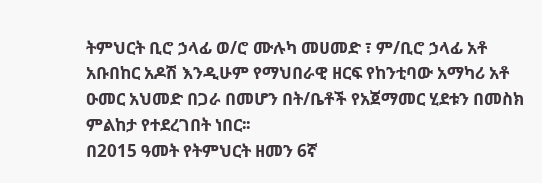ትምህርት ቢሮ ኃላፊ ወ/ሮ ሙሉካ መሀመድ ፣ ም/ቢሮ ኃላፊ አቶ አቡበከር አዶሽ እንዲሁም የማህበራዊ ዘርፍ የከንቲባው አማካሪ አቶ ዑመር አህመድ በጋራ በመሆን በት/ቤቶች የአጀማመር ሂደቱን በመስክ ምልከታ የተደረገበት ነበር፡፡
በ2015 ዓመት የትምህርት ዘመን 6ኛ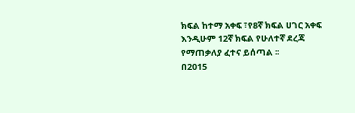ክፍል ከተማ አቀፍ ፣የ8ኛ ክፍል ሀገር አቀፍ እንዲሁም 12ኛ ክፍል የሁለተኛ ደረጃ የማጠቃለያ ፈተና ይሰጣል ፡፡
በ2015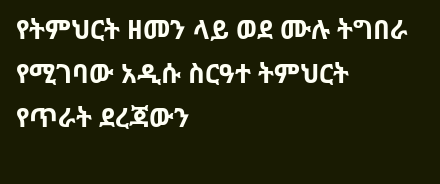የትምህርት ዘመን ላይ ወደ ሙሉ ትግበራ የሚገባው አዲሱ ስርዓተ ትምህርት የጥራት ደረጃውን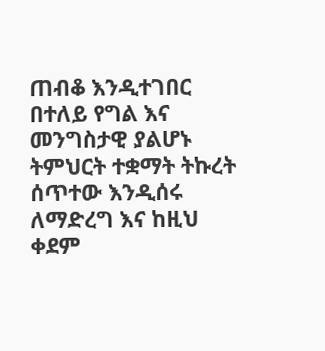ጠብቆ እንዲተገበር በተለይ የግል እና መንግስታዊ ያልሆኑ ትምህርት ተቋማት ትኩረት ሰጥተው እንዲሰሩ ለማድረግ እና ከዚህ ቀደም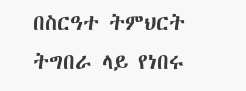በስርዓተ ትምህርት ትግበራ ላይ የነበሩ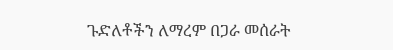ጉድለቶችን ለማረም በጋራ መሰራት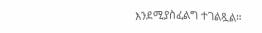እንደሚያስፈልግ ተገልጿል።